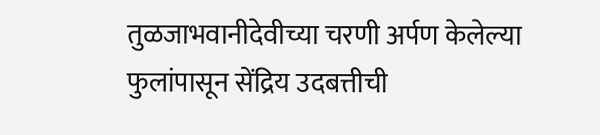तुळजाभवानीदेवीच्या चरणी अर्पण केलेल्या फुलांपासून सेंद्रिय उदबत्तीची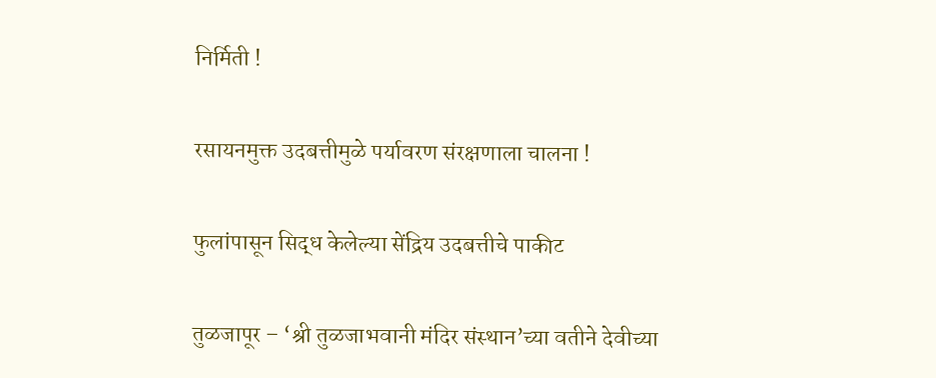निर्मिती !

रसायनमुक्त उदबत्तीमुळे पर्यावरण संरक्षणाला चालना !

फुलांपासून सिद्ध केलेल्या सेंद्रिय उदबत्तीचे पाकीट

तुळजापूर – ‘श्री तुळजाभवानी मंदिर संस्थान’च्या वतीने देवीच्या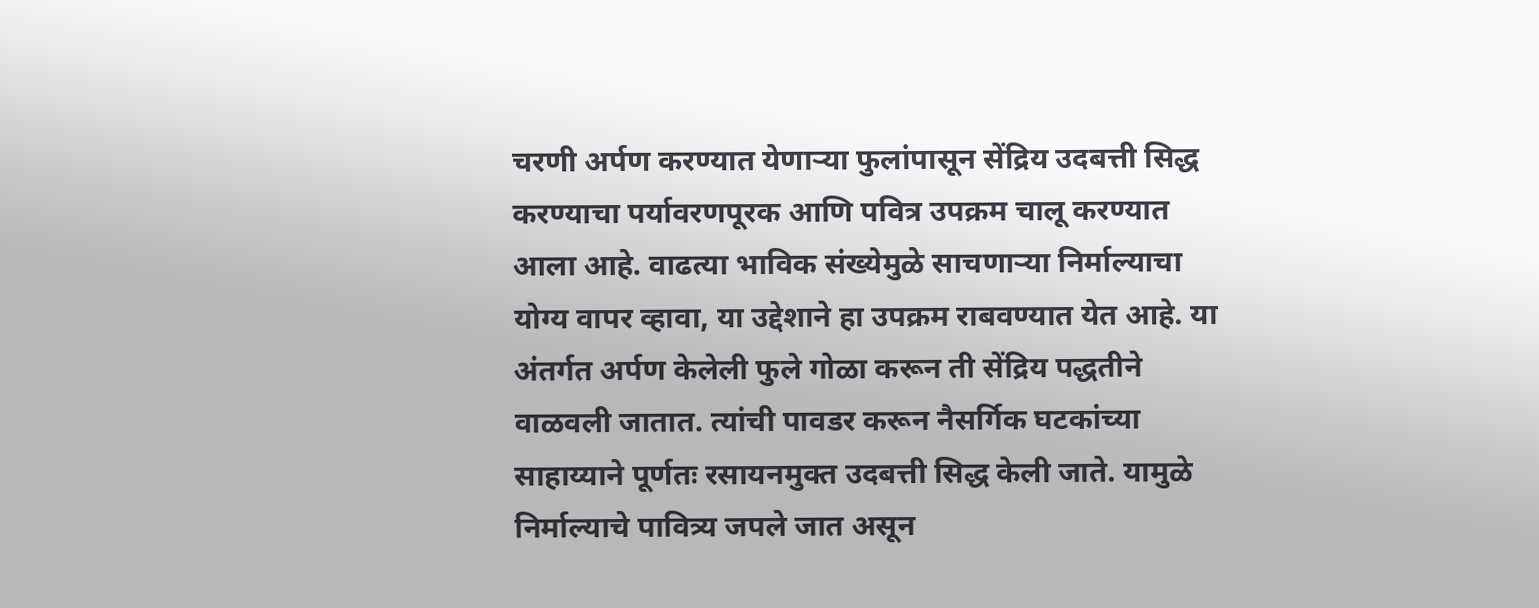चरणी अर्पण करण्यात येणार्‍या फुलांपासून सेंद्रिय उदबत्ती सिद्ध करण्याचा पर्यावरणपूरक आणि पवित्र उपक्रम चालू करण्यात आला आहे. वाढत्या भाविक संख्येमुळे साचणार्‍या निर्माल्याचा योग्य वापर व्हावा, या उद्देशाने हा उपक्रम राबवण्यात येत आहे. या अंतर्गत अर्पण केलेली फुले गोळा करून ती सेंद्रिय पद्धतीने वाळवली जातात. त्यांची पावडर करून नैसर्गिक घटकांच्या साहाय्याने पूर्णतः रसायनमुक्त उदबत्ती सिद्ध केली जाते. यामुळे निर्माल्याचे पावित्र्य जपले जात असून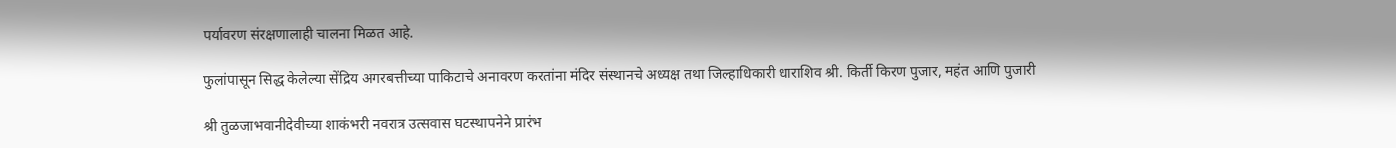पर्यावरण संरक्षणालाही चालना मिळत आहे.

फुलांपासून सिद्ध केलेल्या सेंद्रिय अगरबत्तीच्या पाकिटाचे अनावरण करतांना मंदिर संस्थानचे अध्यक्ष तथा जिल्हाधिकारी धाराशिव श्री. किर्ती किरण पुजार, महंत आणि पुजारी

श्री तुळजाभवानीदेवीच्या शाकंभरी नवरात्र उत्सवास घटस्थापनेने प्रारंभ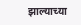झाल्याच्या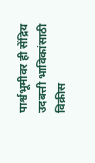पार्श्वभूमीवर ही सेंद्रिय उदबत्ती भाविकांसाठी विक्रीस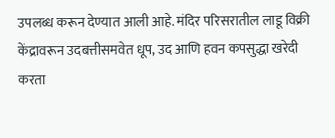उपलब्ध करून देण्यात आली आहे. मंदिर परिसरातील लाडू विक्री केंद्रावरून उदबत्तीसमवेत धूप, उद आणि हवन कपसुद्धा खरेदी करता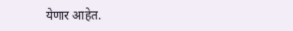येणार आहेत.